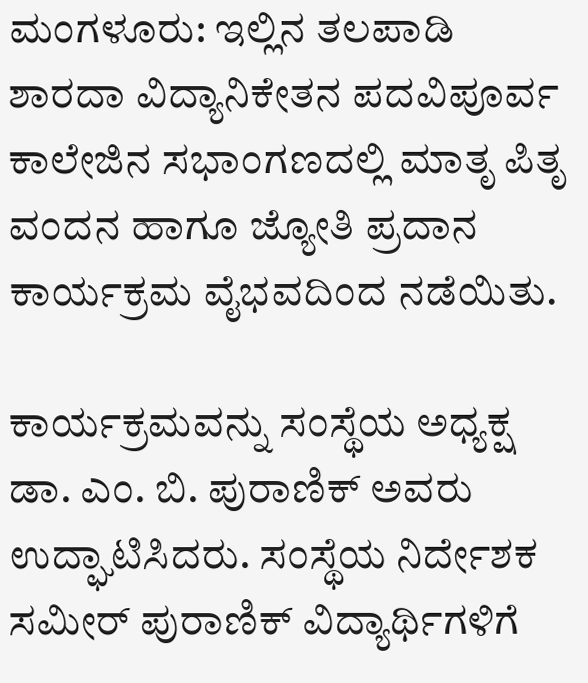ಮಂಗಳೂರು: ಇಲ್ಲಿನ ತಲಪಾಡಿ ಶಾರದಾ ವಿದ್ಯಾನಿಕೇತನ ಪದವಿಪೂರ್ವ ಕಾಲೇಜಿನ ಸಭಾಂಗಣದಲ್ಲಿ ಮಾತೃ ಪಿತೃ ವಂದನ ಹಾಗೂ ಜ್ಯೋತಿ ಪ್ರದಾನ ಕಾರ್ಯಕ್ರಮ ವೈಭವದಿಂದ ನಡೆಯಿತು.

ಕಾರ್ಯಕ್ರಮವನ್ನು ಸಂಸ್ಥೆಯ ಅಧ್ಯಕ್ಷ ಡಾ. ಎಂ. ಬಿ. ಪುರಾಣಿಕ್ ಅವರು ಉದ್ಘಾಟಿಸಿದರು. ಸಂಸ್ಥೆಯ ನಿರ್ದೇಶಕ ಸಮೀರ್ ಪುರಾಣಿಕ್ ವಿದ್ಯಾರ್ಥಿಗಳಿಗೆ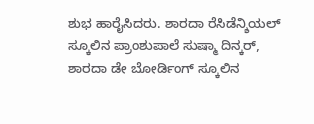ಶುಭ ಹಾರೈಸಿದರು. ಶಾರದಾ ರೆಸಿಡೆನ್ಶಿಯಲ್ ಸ್ಕೂಲಿನ ಪ್ರಾಂಶುಪಾಲೆ ಸುಷ್ಮಾ ದಿನ್ಕರ್, ಶಾರದಾ ಡೇ ಬೋರ್ಡಿಂಗ್ ಸ್ಕೂಲಿನ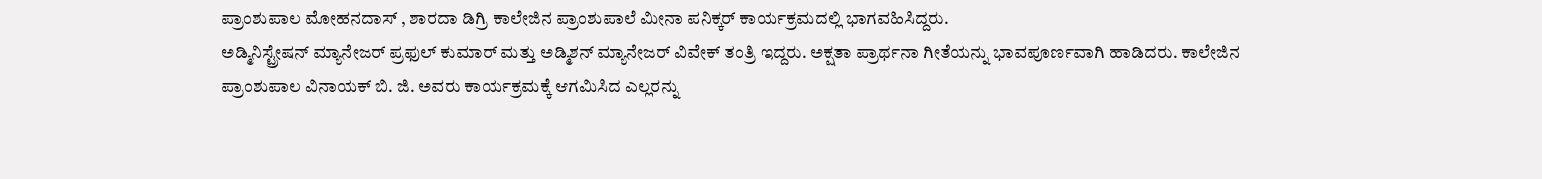ಪ್ರಾಂಶುಪಾಲ ಮೋಹನದಾಸ್ , ಶಾರದಾ ಡಿಗ್ರಿ ಕಾಲೇಜಿನ ಪ್ರಾಂಶುಪಾಲೆ ಮೀನಾ ಪನಿಕ್ಕರ್ ಕಾರ್ಯಕ್ರಮದಲ್ಲಿ ಭಾಗವಹಿಸಿದ್ದರು.
ಅಡ್ಮಿನಿಸ್ಟ್ರೇಷನ್ ಮ್ಯಾನೇಜರ್ ಪ್ರಫುಲ್ ಕುಮಾರ್ ಮತ್ತು ಅಡ್ಮಿಶನ್ ಮ್ಯಾನೇಜರ್ ವಿವೇಕ್ ತಂತ್ರಿ ಇದ್ದರು. ಅಕ್ಷತಾ ಪ್ರಾರ್ಥನಾ ಗೀತೆಯನ್ನು ಭಾವಪೂರ್ಣವಾಗಿ ಹಾಡಿದರು. ಕಾಲೇಜಿನ ಪ್ರಾಂಶುಪಾಲ ವಿನಾಯಕ್ ಬಿ. ಜಿ. ಅವರು ಕಾರ್ಯಕ್ರಮಕ್ಕೆ ಆಗಮಿಸಿದ ಎಲ್ಲರನ್ನು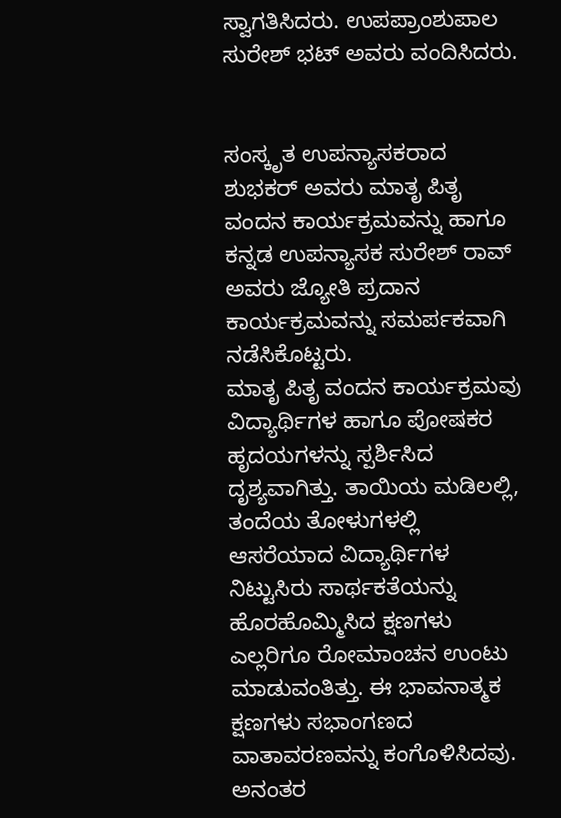ಸ್ವಾಗತಿಸಿದರು. ಉಪಪ್ರಾಂಶುಪಾಲ ಸುರೇಶ್ ಭಟ್ ಅವರು ವಂದಿಸಿದರು.


ಸಂಸ್ಕೃತ ಉಪನ್ಯಾಸಕರಾದ ಶುಭಕರ್ ಅವರು ಮಾತೃ ಪಿತೃ ವಂದನ ಕಾರ್ಯಕ್ರಮವನ್ನು ಹಾಗೂ ಕನ್ನಡ ಉಪನ್ಯಾಸಕ ಸುರೇಶ್ ರಾವ್ ಅವರು ಜ್ಯೋತಿ ಪ್ರದಾನ ಕಾರ್ಯಕ್ರಮವನ್ನು ಸಮರ್ಪಕವಾಗಿ ನಡೆಸಿಕೊಟ್ಟರು.
ಮಾತೃ ಪಿತೃ ವಂದನ ಕಾರ್ಯಕ್ರಮವು ವಿದ್ಯಾರ್ಥಿಗಳ ಹಾಗೂ ಪೋಷಕರ ಹೃದಯಗಳನ್ನು ಸ್ಪರ್ಶಿಸಿದ ದೃಶ್ಯವಾಗಿತ್ತು. ತಾಯಿಯ ಮಡಿಲಲ್ಲಿ, ತಂದೆಯ ತೋಳುಗಳಲ್ಲಿ ಆಸರೆಯಾದ ವಿದ್ಯಾರ್ಥಿಗಳ ನಿಟ್ಟುಸಿರು ಸಾರ್ಥಕತೆಯನ್ನು ಹೊರಹೊಮ್ಮಿಸಿದ ಕ್ಷಣಗಳು ಎಲ್ಲರಿಗೂ ರೋಮಾಂಚನ ಉಂಟು ಮಾಡುವಂತಿತ್ತು. ಈ ಭಾವನಾತ್ಮಕ ಕ್ಷಣಗಳು ಸಭಾಂಗಣದ ವಾತಾವರಣವನ್ನು ಕಂಗೊಳಿಸಿದವು.
ಅನಂತರ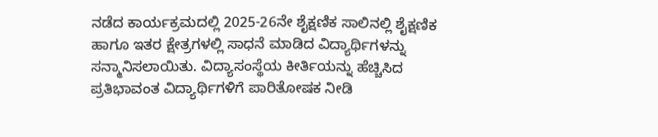ನಡೆದ ಕಾರ್ಯಕ್ರಮದಲ್ಲಿ 2025-26ನೇ ಶೈಕ್ಷಣಿಕ ಸಾಲಿನಲ್ಲಿ ಶೈಕ್ಷಣಿಕ ಹಾಗೂ ಇತರ ಕ್ಷೇತ್ರಗಳಲ್ಲಿ ಸಾಧನೆ ಮಾಡಿದ ವಿದ್ಯಾರ್ಥಿಗಳನ್ನು ಸನ್ಮಾನಿಸಲಾಯಿತು. ವಿದ್ಯಾಸಂಸ್ಥೆಯ ಕೀರ್ತಿಯನ್ನು ಹೆಚ್ಚಿಸಿದ ಪ್ರತಿಭಾವಂತ ವಿದ್ಯಾರ್ಥಿಗಳಿಗೆ ಪಾರಿತೋಷಕ ನೀಡಿ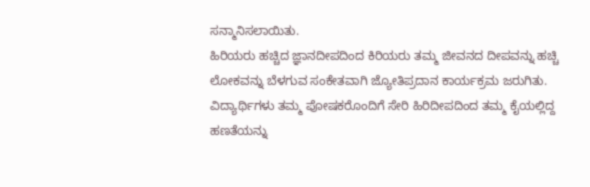ಸನ್ಮಾನಿಸಲಾಯಿತು.
ಹಿರಿಯರು ಹಚ್ಚಿದ ಜ್ಞಾನದೀಪದಿಂದ ಕಿರಿಯರು ತಮ್ಮ ಜೀವನದ ದೀಪವನ್ನು ಹಚ್ಚಿ ಲೋಕವನ್ನು ಬೆಳಗುವ ಸಂಕೇತವಾಗಿ ಜ್ಯೋತಿಪ್ರದಾನ ಕಾರ್ಯಕ್ರಮ ಜರುಗಿತು. ವಿದ್ಯಾರ್ಥಿಗಳು ತಮ್ಮ ಪೋಷಕರೊಂದಿಗೆ ಸೇರಿ ಹಿರಿದೀಪದಿಂದ ತಮ್ಮ ಕೈಯಲ್ಲಿದ್ದ ಹಣತೆಯನ್ನು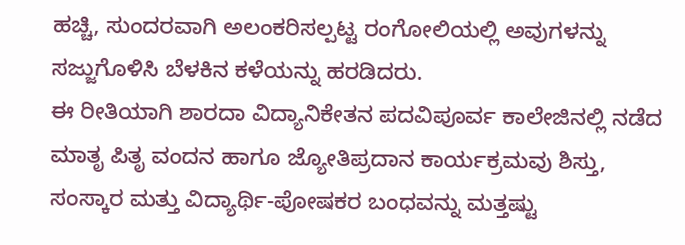ಹಚ್ಚಿ, ಸುಂದರವಾಗಿ ಅಲಂಕರಿಸಲ್ಪಟ್ಟ ರಂಗೋಲಿಯಲ್ಲಿ ಅವುಗಳನ್ನು ಸಜ್ಜುಗೊಳಿಸಿ ಬೆಳಕಿನ ಕಳೆಯನ್ನು ಹರಡಿದರು.
ಈ ರೀತಿಯಾಗಿ ಶಾರದಾ ವಿದ್ಯಾನಿಕೇತನ ಪದವಿಪೂರ್ವ ಕಾಲೇಜಿನಲ್ಲಿ ನಡೆದ ಮಾತೃ ಪಿತೃ ವಂದನ ಹಾಗೂ ಜ್ಯೋತಿಪ್ರದಾನ ಕಾರ್ಯಕ್ರಮವು ಶಿಸ್ತು, ಸಂಸ್ಕಾರ ಮತ್ತು ವಿದ್ಯಾರ್ಥಿ-ಪೋಷಕರ ಬಂಧವನ್ನು ಮತ್ತಷ್ಟು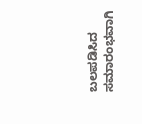ಬಲಪಡಿಸಿದ ಸಮಾರಂಭವಾಗಿ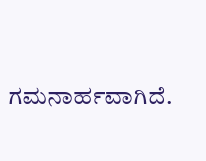ಗಮನಾರ್ಹವಾಗಿದೆ.